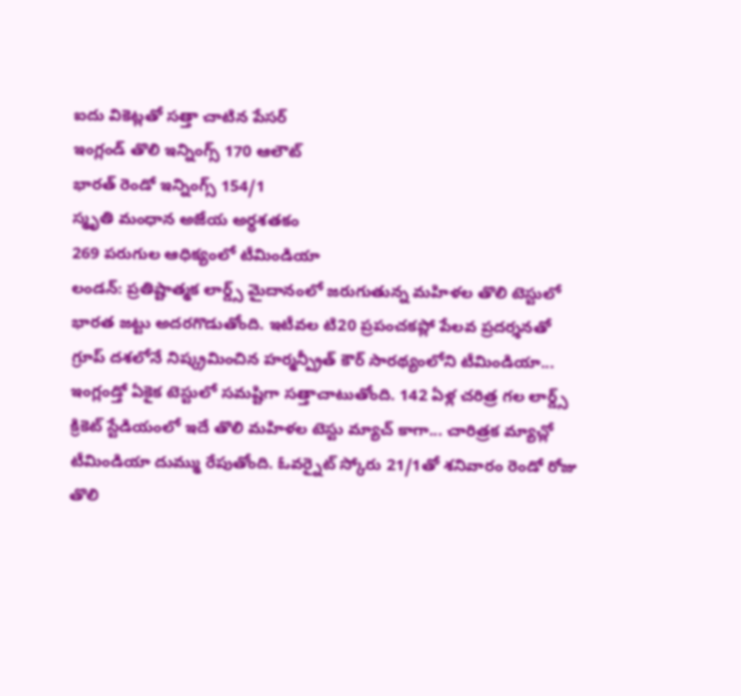ఐదు వికెట్లతో సత్తా చాటిన పేసర్
ఇంగ్లండ్ తొలి ఇన్నింగ్స్ 170 ఆలౌట్
భారత్ రెండో ఇన్నింగ్స్ 154/1
స్మృతి మంధాన అజేయ అర్ధశతకం
269 పరుగుల ఆధిక్యంలో టీమిండియా
లండన్: ప్రతిష్టాత్మక లార్డ్స్ మైదానంలో జరుగుతున్న మహిళల తొలి టెస్టులో భారత జట్టు అదరగొడుతోంది. ఇటీవల టి20 ప్రపంచకప్లో పేలవ ప్రదర్శనతో గ్రూప్ దశలోనే నిష్క్రమించిన హర్మన్ప్రీత్ కౌర్ సారథ్యంలోని టీమిండియా... ఇంగ్లండ్తో ఏకైక టెస్టులో సమష్టిగా సత్తాచాటుతోంది. 142 ఏళ్ల చరిత్ర గల లార్డ్స్ క్రికెట్ స్టేడియంలో ఇదే తొలి మహిళల టెస్టు మ్యాచ్ కాగా... చారిత్రక మ్యాచ్లో టీమిండియా దుమ్ము రేపుతోంది. ఓవర్నైట్ స్కోరు 21/1తో శనివారం రెండో రోజు తొలి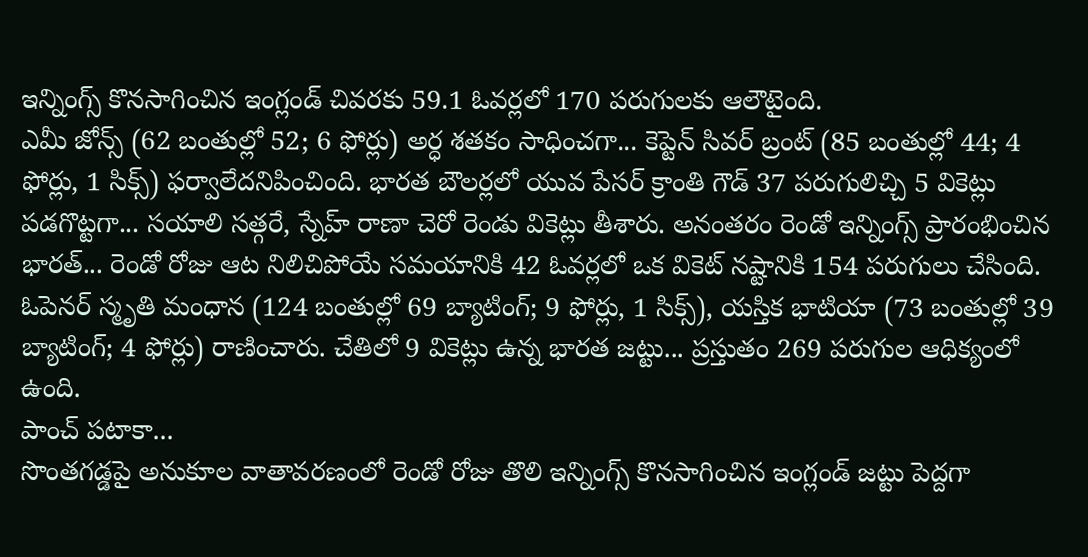ఇన్నింగ్స్ కొనసాగించిన ఇంగ్లండ్ చివరకు 59.1 ఓవర్లలో 170 పరుగులకు ఆలౌటైంది.
ఎమీ జోన్స్ (62 బంతుల్లో 52; 6 ఫోర్లు) అర్ధ శతకం సాధించగా... కెప్టెన్ సివర్ బ్రంట్ (85 బంతుల్లో 44; 4 ఫోర్లు, 1 సిక్స్) ఫర్వాలేదనిపించింది. భారత బౌలర్లలో యువ పేసర్ క్రాంతి గౌడ్ 37 పరుగులిచ్చి 5 వికెట్లు పడగొట్టగా... సయాలి సత్గరే, స్నేహ్ రాణా చెరో రెండు వికెట్లు తీశారు. అనంతరం రెండో ఇన్నింగ్స్ ప్రారంభించిన భారత్... రెండో రోజు ఆట నిలిచిపోయే సమయానికి 42 ఓవర్లలో ఒక వికెట్ నష్టానికి 154 పరుగులు చేసింది. ఓపెనర్ స్మృతి మంధాన (124 బంతుల్లో 69 బ్యాటింగ్; 9 ఫోర్లు, 1 సిక్స్), యస్తిక భాటియా (73 బంతుల్లో 39 బ్యాటింగ్; 4 ఫోర్లు) రాణించారు. చేతిలో 9 వికెట్లు ఉన్న భారత జట్టు... ప్రస్తుతం 269 పరుగుల ఆధిక్యంలో ఉంది.
పాంచ్ పటాకా...
సొంతగడ్డపై అనుకూల వాతావరణంలో రెండో రోజు తొలి ఇన్నింగ్స్ కొనసాగించిన ఇంగ్లండ్ జట్టు పెద్దగా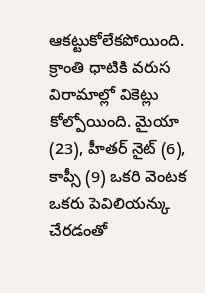ఆకట్టుకోలేకపోయింది. క్రాంతి ధాటికి వరుస విరామాల్లో వికెట్లు కోల్పోయింది. మైయా (23), హీతర్ నైట్ (6), కాప్సీ (9) ఒకరి వెంటక ఒకరు పెవిలియన్కు చేరడంతో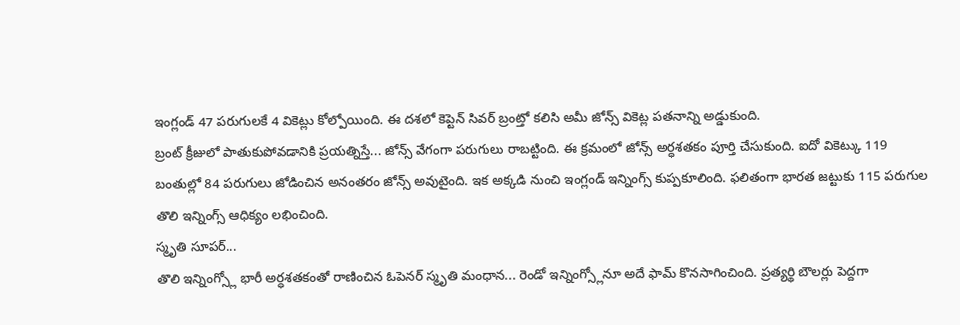ఇంగ్లండ్ 47 పరుగులకే 4 వికెట్లు కోల్పోయింది. ఈ దశలో కెప్టెన్ సివర్ బ్రంట్తో కలిసి అమీ జోన్స్ వికెట్ల పతనాన్ని అడ్డుకుంది.
బ్రంట్ క్రీజులో పాతుకుపోవడానికి ప్రయత్నిస్తే... జోన్స్ వేగంగా పరుగులు రాబట్టింది. ఈ క్రమంలో జోన్స్ అర్ధశతకం పూర్తి చేసుకుంది. ఐదో వికెట్కు 119 బంతుల్లో 84 పరుగులు జోడించిన అనంతరం జోన్స్ అవుటైంది. ఇక అక్కడి నుంచి ఇంగ్లండ్ ఇన్నింగ్స్ కుప్పకూలింది. ఫలితంగా భారత జట్టుకు 115 పరుగుల తొలి ఇన్నింగ్స్ ఆధిక్యం లభించింది.
స్మృతి సూపర్...
తొలి ఇన్నింగ్స్లో భారీ అర్ధశతకంతో రాణించిన ఓపెనర్ స్మృతి మంధాన... రెండో ఇన్నింగ్స్లోనూ అదే ఫామ్ కొనసాగించింది. ప్రత్యర్థి బౌలర్లు పెద్దగా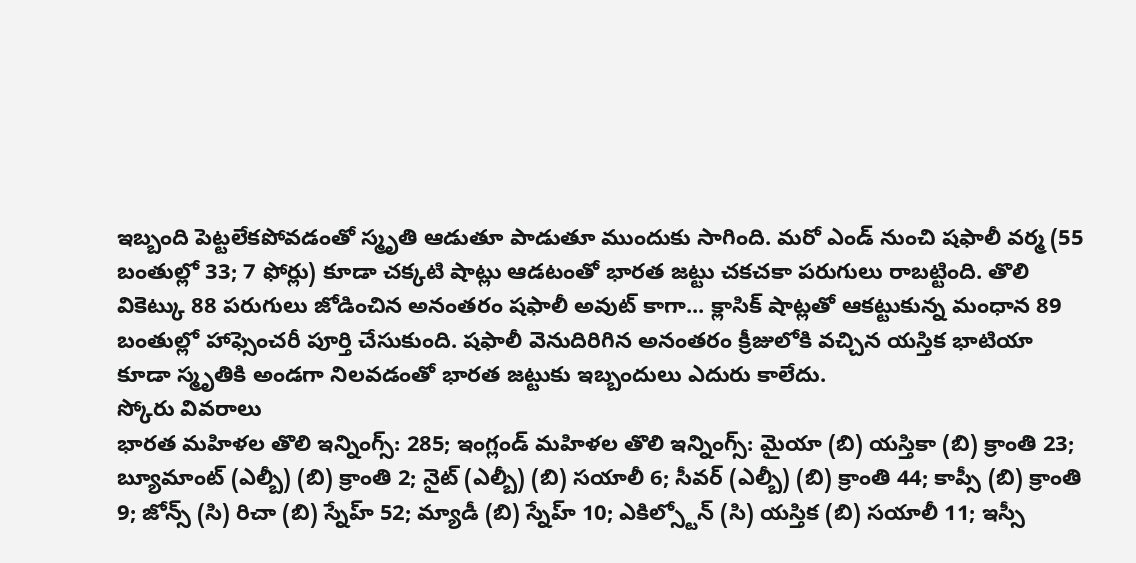ఇబ్బంది పెట్టలేకపోవడంతో స్మృతి ఆడుతూ పాడుతూ ముందుకు సాగింది. మరో ఎండ్ నుంచి షఫాలీ వర్మ (55 బంతుల్లో 33; 7 ఫోర్లు) కూడా చక్కటి షాట్లు ఆడటంతో భారత జట్టు చకచకా పరుగులు రాబట్టింది. తొలి వికెట్కు 88 పరుగులు జోడించిన అనంతరం షఫాలీ అవుట్ కాగా... క్లాసిక్ షాట్లతో ఆకట్టుకున్న మంధాన 89 బంతుల్లో హాఫ్సెంచరీ పూర్తి చేసుకుంది. షఫాలీ వెనుదిరిగిన అనంతరం క్రీజులోకి వచ్చిన యస్తిక భాటియా కూడా స్మృతికి అండగా నిలవడంతో భారత జట్టుకు ఇబ్బందులు ఎదురు కాలేదు.
స్కోరు వివరాలు
భారత మహిళల తొలి ఇన్నింగ్స్: 285; ఇంగ్లండ్ మహిళల తొలి ఇన్నింగ్స్: మైయా (బి) యస్తికా (బి) క్రాంతి 23; బ్యూమాంట్ (ఎల్బీ) (బి) క్రాంతి 2; నైట్ (ఎల్బీ) (బి) సయాలీ 6; సీవర్ (ఎల్బీ) (బి) క్రాంతి 44; కాప్సీ (బి) క్రాంతి 9; జోన్స్ (సి) రిచా (బి) స్నేహ్ 52; మ్యాడీ (బి) స్నేహ్ 10; ఎకిల్స్టోన్ (సి) యస్తిక (బి) సయాలీ 11; ఇస్సీ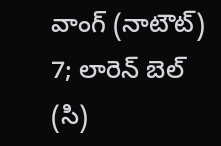వాంగ్ (నాటౌట్) 7; లారెన్ బెల్ (సి)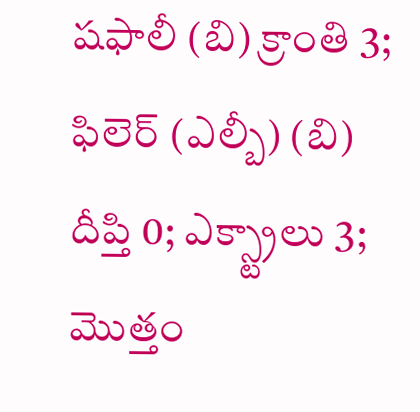షఫాలీ (బి) క్రాంతి 3; ఫిలెర్ (ఎల్బీ) (బి) దీప్తి 0; ఎక్స్ట్రాలు 3; మొత్తం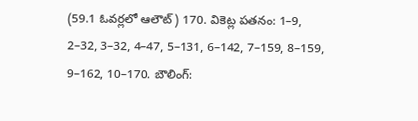(59.1 ఓవర్లలో ఆలౌట్) 170. వికెట్ల పతనం: 1–9, 2–32, 3–32, 4–47, 5–131, 6–142, 7–159, 8–159, 9–162, 10–170. బౌలింగ్: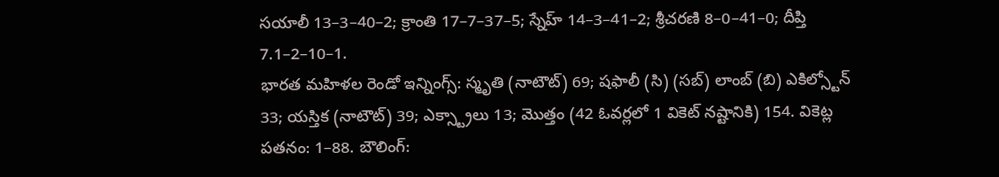సయాలీ 13–3–40–2; క్రాంతి 17–7–37–5; స్నేహ్ 14–3–41–2; శ్రీచరణి 8–0–41–0; దీప్తి 7.1–2–10–1.
భారత మహిళల రెండో ఇన్నింగ్స్: స్మృతి (నాటౌట్) 69; షఫాలీ (సి) (సబ్) లాంబ్ (బి) ఎకిల్స్టోన్ 33; యస్తిక (నాటౌట్) 39; ఎక్స్ట్రాలు 13; మొత్తం (42 ఓవర్లలో 1 వికెట్ నష్టానికి) 154. వికెట్ల పతనం: 1–88. బౌలింగ్: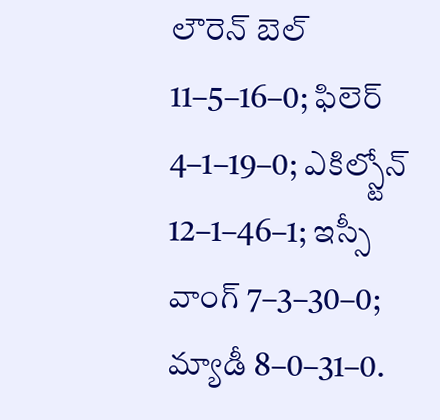లౌరెన్ బెల్ 11–5–16–0; ఫిలెర్ 4–1–19–0; ఎకిల్స్టోన్ 12–1–46–1; ఇస్సీ వాంగ్ 7–3–30–0; మ్యాడీ 8–0–31–0.